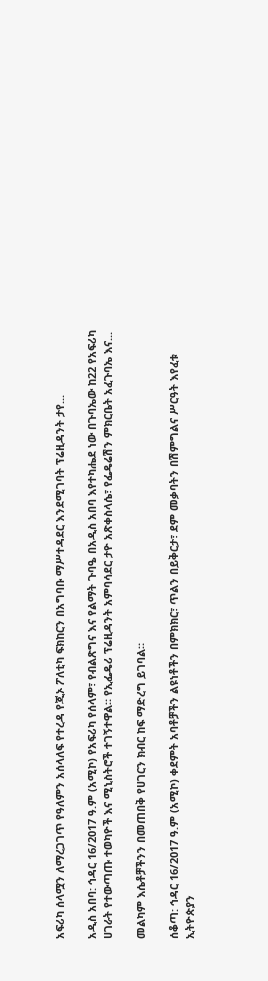አፍሪካ ሰላሟን ለማረጋገጥ የዓለምን አሰላለፍ የተረዳ የጂኦ ፖለቲካ ፍክከርን በአግባቡ ማሥተዳደር እንደሚገባት ፕሬዚዳንት ታየ...

አዲስ አበባ: ኅዳር 16/2017 ዓ.ም (አሚኮ) የአፍሪካ የሰላም፣ የብልጽግና እና የልማት ጉባዔ በአዲስ አበባ እየተካሔደ ነው በጉባኤው ከ22 የአፍሪካ ሀገራት የተውጣጡ ተወካዮች እና ሚኒስትሮች ተገኝተዋል። የኢፌዴሪ ፕሬዚዳንት አምባሳደር ታዮ አጽቀስላሴ፣ የፌዴሬሽን ምክርቤት አፈጉባኤ እና...

መልካም እሴቶቻችንን በመጠበቅ የሀገርን ክብር ከፍ ማድረግ ይገባል።

ሰቆጣ: ኅዳር 16/2017 ዓ.ም (አሚኮ) ቀደምት አባቶቻችን ልዩነቶችን በምክክር፣ ጥልን በይቅርታ፣ ደም መቃባትን በሽምግልና ሥርዓት እየፈቱ ኢትዮጵያን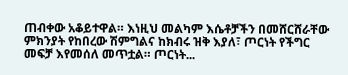ጠብቀው አቆይተዋል። እነዚህ መልካም እሴቶቻችን በመሸርሸራቸው ምክንያት የከበረው ሽምግልና ከክብሩ ዝቅ እያለ፣ ጦርነት የችግር መፍቻ እየመሰለ መጥቷል። ጦርነት...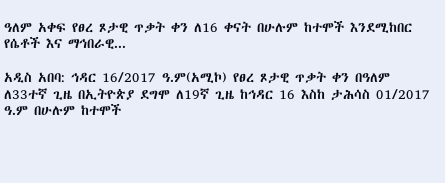ዓለም አቀፍ የፀረ ጾታዊ ጥቃት ቀን ለ16 ቀናት በሁሉም ከተሞች እንደሚከበር የሴቶች እና ማኅበራዊ...

አዲስ አበባ: ኅዳር 16/2017 ዓ.ም(አሚኮ) የፀረ ጾታዊ ጥቃት ቀን በዓለም ለ33ተኛ ጊዜ በኢትዮጵያ ደግሞ ለ19ኛ ጊዜ ከኅዳር 16 እስከ ታሕሳስ 01/2017 ዓ.ም በሁሉም ከተሞች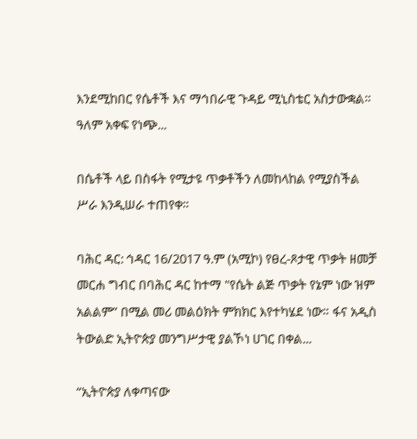እንደሚከበር የሴቶች እና ማኅበራዊ ጉዳይ ሚኒስቴር አስታውቋል። ዓለም አቀፍ የነጭ...

በሴቶች ላይ በስፋት የሚታዩ ጥቃቶችን ለመከላከል የሚያስችል ሥራ እንዲሠራ ተጠየቀ።

ባሕር ዳር: ኅዳር 16/2017 ዓ.ም (አሚኮ) የፀረ-ጾታዊ ጥቃት ዘመቻ መርሐ ግብር በባሕር ዳር ከተማ "የሴት ልጅ ጥቃት የኔም ነው ዝም አልልም” በሚል መሪ መልዕክት ምክክር እየተካሄደ ነው። ፋና አዲስ ትውልድ ኢትዮጵያ መንግሥታዊ ያልኾነ ሀገር በቀል...

“ኢትዮጵያ ለቀጣናው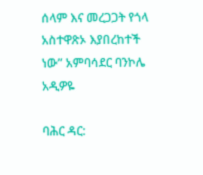ሰላም እና መረጋጋት የጎላ አስተዋጽኦ እያበረከተች ነው” አምባሳደር ባንኮሌ አዲዎዬ

ባሕር ዳር: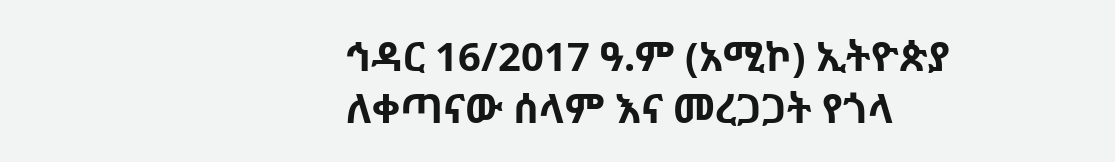ኅዳር 16/2017 ዓ.ም (አሚኮ) ኢትዮጵያ ለቀጣናው ሰላም እና መረጋጋት የጎላ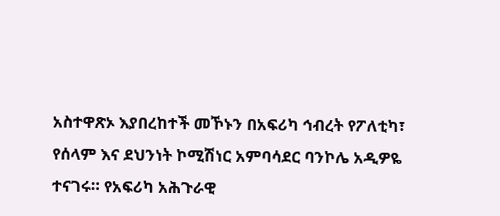አስተዋጽኦ እያበረከተች መኾኑን በአፍሪካ ኅብረት የፖለቲካ፣ የሰላም እና ደህንነት ኮሚሽነር አምባሳደር ባንኮሌ አዲዎዬ ተናገሩ። የአፍሪካ አሕጉራዊ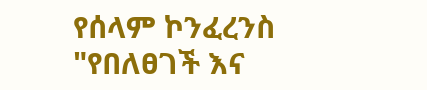የሰላም ኮንፈረንስ "የበለፀገች እና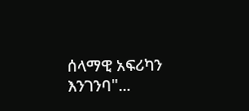ሰላማዊ አፍሪካን እንገንባ"...